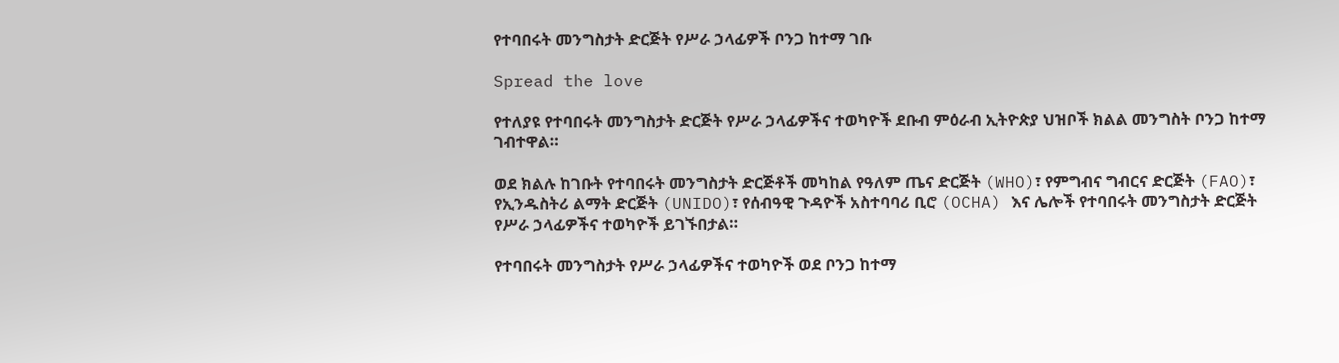የተባበሩት መንግስታት ድርጅት የሥራ ኃላፊዎች ቦንጋ ከተማ ገቡ

Spread the love

የተለያዩ የተባበሩት መንግስታት ድርጅት የሥራ ኃላፊዎችና ተወካዮች ደቡብ ምዕራብ ኢትዮጵያ ህዝቦች ክልል መንግስት ቦንጋ ከተማ ገብተዋል።

ወደ ክልሉ ከገቡት የተባበሩት መንግስታት ድርጅቶች መካከል የዓለም ጤና ድርጅት (WHO)፣ የምግብና ግብርና ድርጅት (FAO)፣ የኢንዱስትሪ ልማት ድርጅት (UNIDO)፣ የሰብዓዊ ጉዳዮች አስተባባሪ ቢሮ (OCHA) እና ሌሎች የተባበሩት መንግስታት ድርጅት የሥራ ኃላፊዎችና ተወካዮች ይገኙበታል።

የተባበሩት መንግስታት የሥራ ኃላፊዎችና ተወካዮች ወደ ቦንጋ ከተማ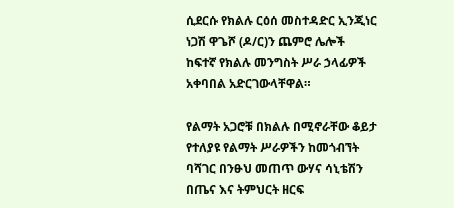ሲደርሱ የክልሉ ርዕሰ መስተዳድር ኢንጂነር ነጋሽ ዋጌሾ (ዶ/ር)ን ጨምሮ ሌሎች ከፍተኛ የክልሉ መንግስት ሥራ ኃላፊዎች አቀባበል አድርገውላቸዋል።

የልማት አጋሮቹ በክልሉ በሚኖራቸው ቆይታ የተለያዩ የልማት ሥራዎችን ከመጎብኘት ባሻገር በንፁህ መጠጥ ውሃና ሳኒቴሽን በጤና እና ትምህርት ዘርፍ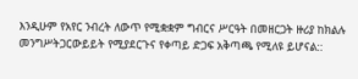እንዲሁም የአየር ንብረት ለውጥ የሚቋቋም ግብርና ሥርዓት በመዘርጋት ዙሪያ ከክልሉ መንግሥትጋርውይይት የሚያደርጉና የቀጣይ ድጋፍ አቅጣጫ የሚለዩ ይሆናል::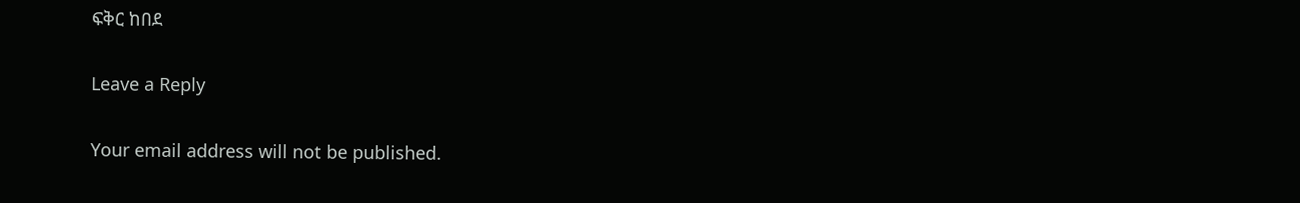ፍቅር ከበደ

Leave a Reply

Your email address will not be published.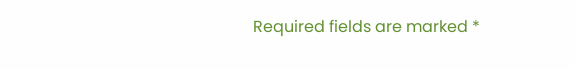Required fields are marked *